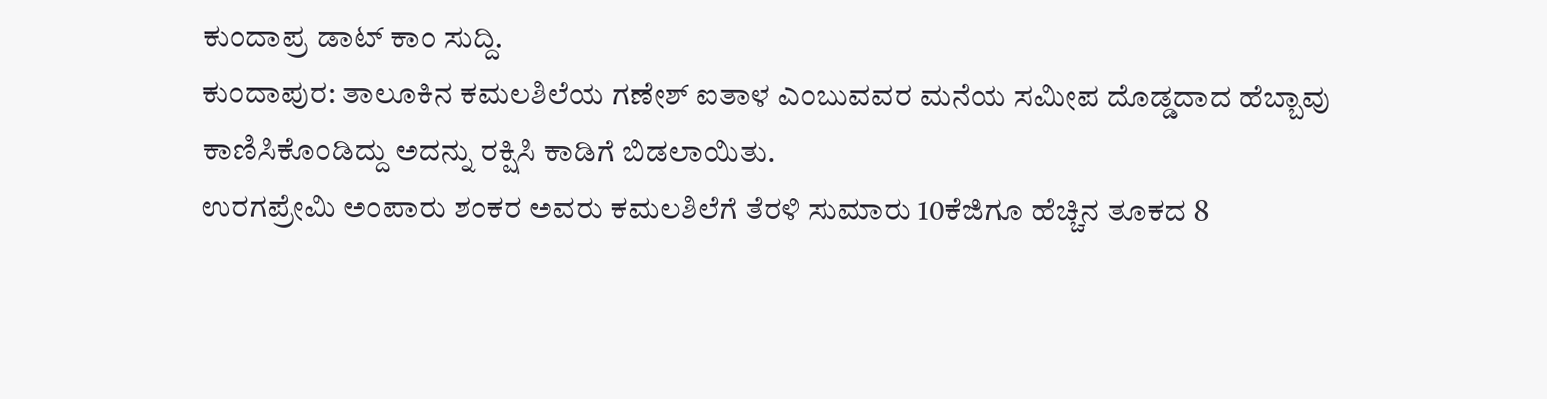ಕುಂದಾಪ್ರ ಡಾಟ್ ಕಾಂ ಸುದ್ದಿ.
ಕುಂದಾಪುರ: ತಾಲೂಕಿನ ಕಮಲಶಿಲೆಯ ಗಣೇಶ್ ಐತಾಳ ಎಂಬುವವರ ಮನೆಯ ಸಮೀಪ ದೊಡ್ಡದಾದ ಹೆಬ್ಬಾವು ಕಾಣಿಸಿಕೊಂಡಿದ್ದು ಅದನ್ನು ರಕ್ಷಿಸಿ ಕಾಡಿಗೆ ಬಿಡಲಾಯಿತು.
ಉರಗಪ್ರೇಮಿ ಅಂಪಾರು ಶಂಕರ ಅವರು ಕಮಲಶಿಲೆಗೆ ತೆರಳಿ ಸುಮಾರು 10ಕೆಜಿಗೂ ಹೆಚ್ಚಿನ ತೂಕದ 8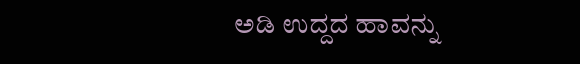ಅಡಿ ಉದ್ದದ ಹಾವನ್ನು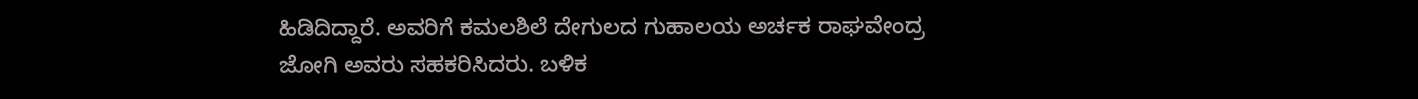ಹಿಡಿದಿದ್ದಾರೆ. ಅವರಿಗೆ ಕಮಲಶಿಲೆ ದೇಗುಲದ ಗುಹಾಲಯ ಅರ್ಚಕ ರಾಘವೇಂದ್ರ ಜೋಗಿ ಅವರು ಸಹಕರಿಸಿದರು. ಬಳಿಕ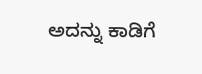ಅದನ್ನು ಕಾಡಿಗೆ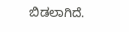ಬಿಡಲಾಗಿದೆ.